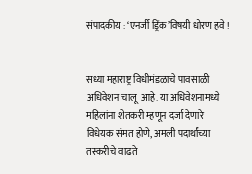संपादकीय : ‘एनर्जी ड्रिंक’विषयी धोरण हवे !


सध्या महाराष्ट्र विधीमंडळाचे पावसाळी अधिवेशन चालू  आहे. या अधिवेशनामध्ये महिलांना शेतकरी म्हणून दर्जा देणारे विधेयक संमत होणे, अमली पदार्थांच्या तस्करीचे वाढते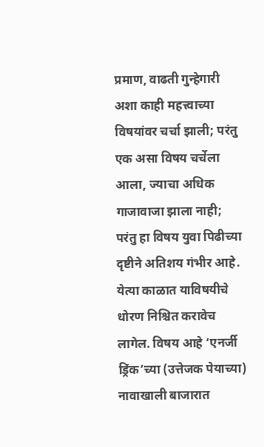प्रमाण, वाढती गुन्हेगारी अशा काही महत्त्वाच्या विषयांवर चर्चा झाली; परंतु एक असा विषय चर्चेला आला, ज्याचा अधिक गाजावाजा झाला नाही; परंतु हा विषय युवा पिढीच्या दृष्टीने अतिशय गंभीर आहे. येत्या काळात याविषयीचे धोरण निश्चित करावेच लागेल. विषय आहे ‘एनर्जी ड्रिंक’च्या (उत्तेजक पेयाच्या) नावाखाली बाजारात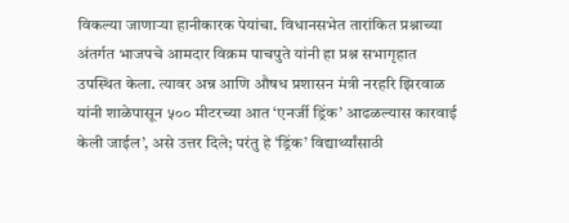विकल्या जाणार्‍या हानीकारक पेयांचा. विधानसभेत तारांकित प्रश्नाच्या अंतर्गत भाजपचे आमदार विक्रम पाचपुते यांनी हा प्रश्न सभागृहात उपस्थित केला. त्यावर अन्न आणि औषध प्रशासन मंत्री नरहरि झिरवाळ यांनी शाळेपासून ५०० मीटरच्या आत ‘एनर्जी ड्रिंक’ आढळल्यास कारवाई केली जाईल’, असे उत्तर दिले; परंतु हे ‘ड्रिंक’ विद्यार्थ्यांसाठी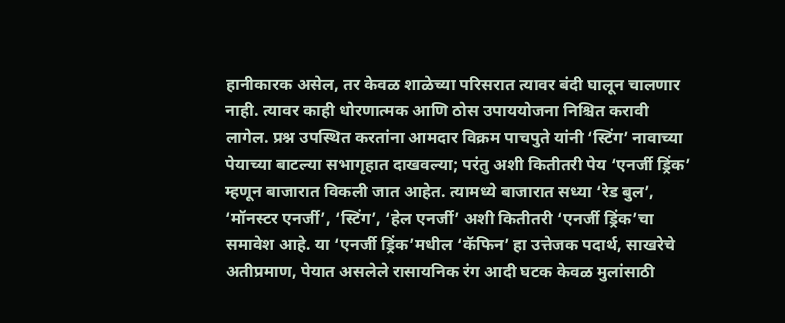हानीकारक असेल, तर केवळ शाळेच्या परिसरात त्यावर बंदी घालून चालणार नाही. त्यावर काही धोरणात्मक आणि ठोस उपाययोजना निश्चित करावी लागेल. प्रश्न उपस्थित करतांना आमदार विक्रम पाचपुते यांनी ‘स्टिंग’ नावाच्या पेयाच्या बाटल्या सभागृहात दाखवल्या; परंतु अशी कितीतरी पेय ‘एनर्जी ड्रिंक’ म्हणून बाजारात विकली जात आहेत. त्यामध्ये बाजारात सध्या ‘रेड बुल’, ‘मॉनस्टर एनर्जी’, ‘स्टिंग’, ‘हेल एनर्जी’ अशी कितीतरी ‘एनर्जी ड्रिंक’चा समावेश आहे. या ‘एनर्जी ड्रिंक’मधील ‘कॅफिन’ हा उत्तेजक पदार्थ, साखरेचे अतीप्रमाण, पेयात असलेले रासायनिक रंग आदी घटक केवळ मुलांसाठी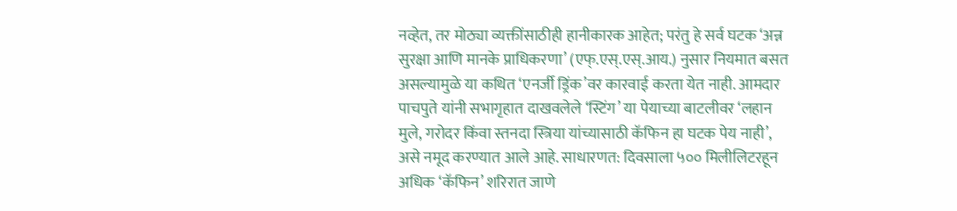नव्हेत, तर मोठ्या व्यक्तींसाठीही हानीकारक आहेत; परंतु हे सर्व घटक ‘अन्न सुरक्षा आणि मानके प्राधिकरणा’ (एफ्.एस्.एस्.आय.) नुसार नियमात बसत असल्यामुळे या कथित ‘एनर्जी ड्रिंक’वर कारवाई करता येत नाही. आमदार पाचपुते यांनी सभागृहात दाखवलेले ‘स्टिंग’ या पेयाच्या बाटलीवर ‘लहान मुले, गरोदर किंवा स्तनदा स्त्रिया यांच्यासाठी कॅफिन हा घटक पेय नाही’, असे नमूद करण्यात आले आहे. साधारणत: दिवसाला ५०० मिलीलिटरहून अधिक ‘कॅफिन’ शरिरात जाणे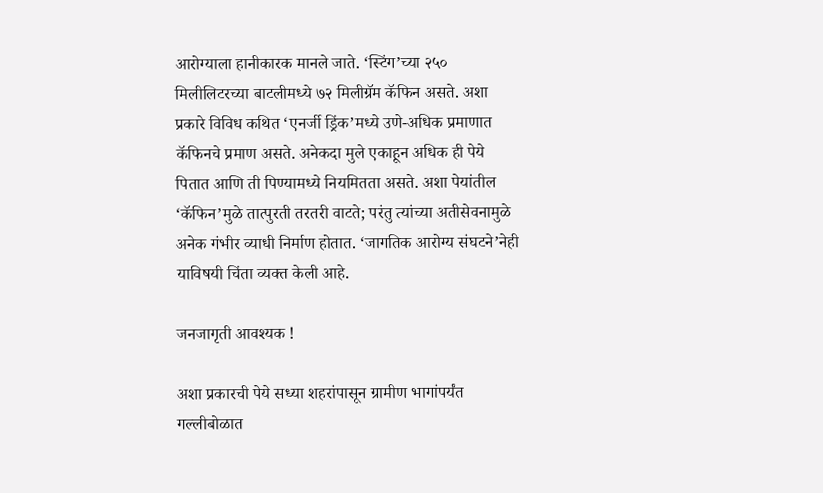आरोग्याला हानीकारक मानले जाते. ‘स्टिंग’च्या २५० मिलीलिटरच्या बाटलीमध्ये ७२ मिलीग्रॅम कॅफिन असते. अशा प्रकारे विविध कथित ‘एनर्जी ड्रिंक’मध्ये उणे-अधिक प्रमाणात कॅफिनचे प्रमाण असते. अनेकदा मुले एकाहून अधिक ही पेये पितात आणि ती पिण्यामध्ये नियमितता असते. अशा पेयांतील ‘कॅफिन’मुळे तात्पुरती तरतरी वाटते; परंतु त्यांच्या अतीसेवनामुळे अनेक गंभीर व्याधी निर्माण होतात. ‘जागतिक आरोग्य संघटने’नेही याविषयी चिंता व्यक्त केली आहे.

जनजागृती आवश्यक !

अशा प्रकारची पेये सध्या शहरांपासून ग्रामीण भागांपर्यंत गल्लीबोळात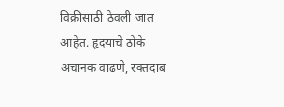विक्रीसाठी ठेवली जात आहेत. हृदयाचे ठोके अचानक वाढणे, रक्तदाब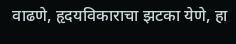वाढणे, हृदयविकाराचा झटका येणे, हा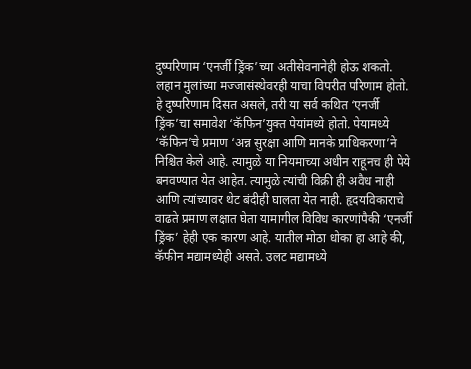दुष्परिणाम ‘एनर्जी ड्रिंक’च्या अतीसेवनानेही होऊ शकतो. लहान मुलांच्या मज्जासंस्थेवरही याचा विपरीत परिणाम होतो. हे दुष्परिणाम दिसत असले, तरी या सर्व कथित ‘एनर्जी ड्रिंक’चा समावेश ‘कॅफिन’युक्त पेयांमध्ये होतो. पेयामध्ये ‘कॅफिन’चे प्रमाण ‘अन्न सुरक्षा आणि मानके प्राधिकरणा’ने निश्चित केले आहे. त्यामुळे या नियमाच्या अधीन राहूनच ही पेये बनवण्यात येत आहेत. त्यामुळे त्यांची विक्री ही अवैध नाही आणि त्यांच्यावर थेट बंदीही घालता येत नाही. हृदयविकाराचे वाढते प्रमाण लक्षात घेता यामागील विविध कारणांपैकी ‘एनर्जी ड्रिंक’ हेही एक कारण आहे. यातील मोठा धोका हा आहे की, कॅफीन मद्यामध्येही असते. उलट मद्यामध्ये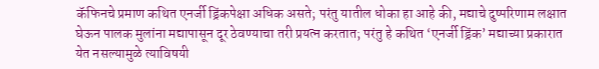कॅफिनचे प्रमाण कथित एनर्जी ड्रिंकपेक्षा अधिक असते; परंतु यातील धोका हा आहे की, मद्याचे दुष्परिणाम लक्षात घेऊन पालक मुलांना मद्यापासून दूर ठेवण्याचा तरी प्रयत्न करतात; परंतु हे कथित ‘एनर्जी ड्रिंक’ मद्याच्या प्रकारात येत नसल्यामुळे त्याविषयी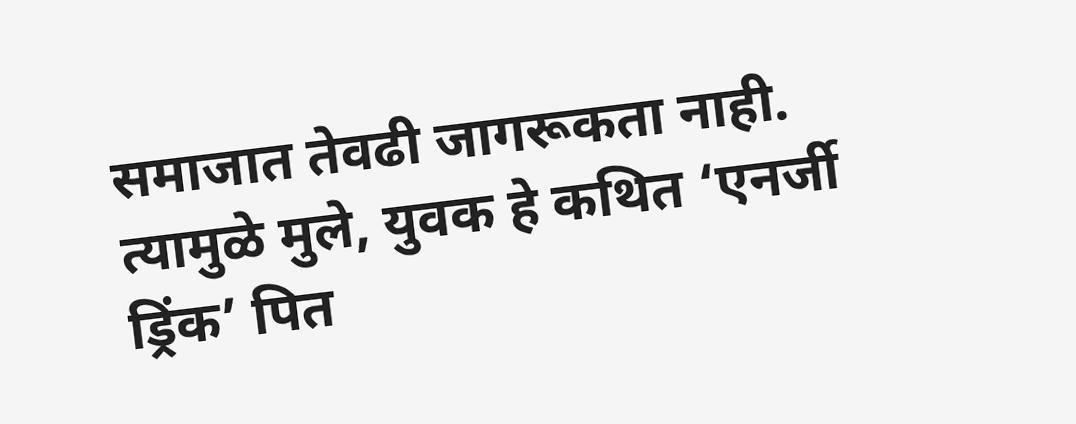समाजात तेवढी जागरूकता नाही. त्यामुळे मुले, युवक हे कथित ‘एनर्जी ड्रिंक’ पित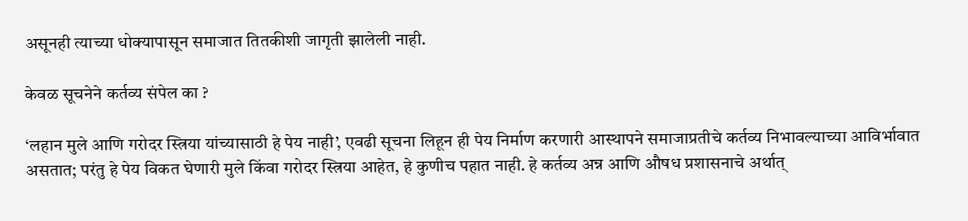असूनही त्याच्या धोक्यापासून समाजात तितकीशी जागृती झालेली नाही.

केवळ सूचनेने कर्तव्य संपेल का ?

‘लहान मुले आणि गरोदर स्त्रिया यांच्यासाठी हे पेय नाही’, एवढी सूचना लिहून ही पेय निर्माण करणारी आस्थापने समाजाप्रतीचे कर्तव्य निभावल्याच्या आविर्भावात असतात; परंतु हे पेय विकत घेणारी मुले किंवा गरोदर स्त्रिया आहेत, हे कुणीच पहात नाही. हे कर्तव्य अन्न आणि औषध प्रशासनाचे अर्थात्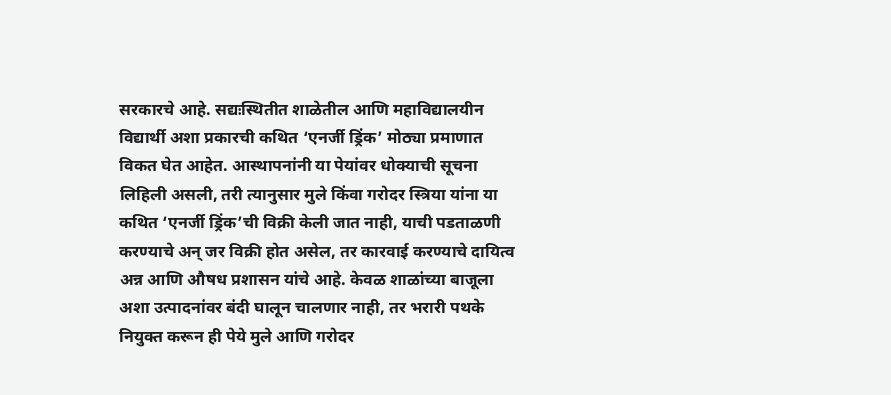सरकारचे आहे. सद्यःस्थितीत शाळेतील आणि महाविद्यालयीन विद्यार्थी अशा प्रकारची कथित ‘एनर्जी ड्रिंक’ मोठ्या प्रमाणात विकत घेत आहेत. आस्थापनांनी या पेयांवर धोक्याची सूचना लिहिली असली, तरी त्यानुसार मुले किंवा गरोदर स्त्रिया यांना या कथित ‘एनर्जी ड्रिंक’ची विक्री केली जात नाही, याची पडताळणी करण्याचे अन् जर विक्री होत असेल, तर कारवाई करण्याचे दायित्व अन्न आणि औषध प्रशासन यांचे आहे. केवळ शाळांच्या बाजूला अशा उत्पादनांवर बंदी घालून चालणार नाही, तर भरारी पथके नियुक्त करून ही पेये मुले आणि गरोदर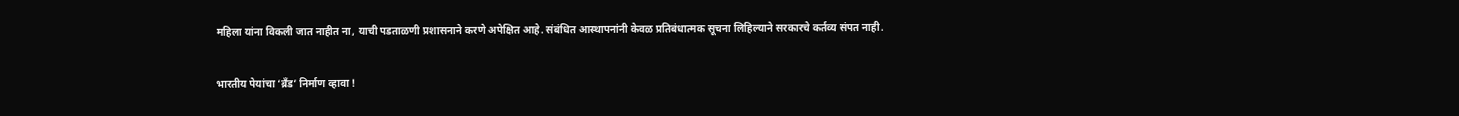महिला यांना विकली जात नाहीत ना, याची पडताळणी प्रशासनाने करणे अपेक्षित आहे. संबंधित आस्थापनांनी केवळ प्रतिबंधात्मक सूचना लिहिल्याने सरकारचे कर्तव्य संपत नाही.

भारतीय पेयांचा ‘ब्रँड’ निर्माण व्हावा !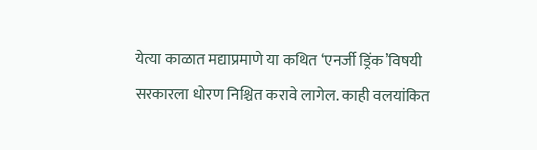येत्या काळात मद्याप्रमाणे या कथित ‘एनर्जी ड्रिंक’विषयी सरकारला धोरण निश्चित करावे लागेल. काही वलयांकित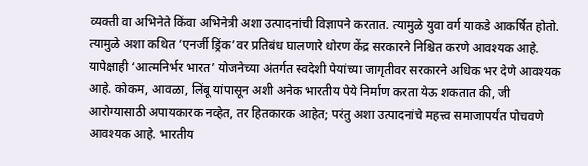व्यक्ती वा अभिनेते किंवा अभिनेत्री अशा उत्पादनांची विज्ञापने करतात. त्यामुळे युवा वर्ग याकडे आकर्षित होतो. त्यामुळे अशा कथित ‘एनर्जी ड्रिंक’वर प्रतिबंध घालणारे धोरण केंद्र सरकारने निश्चित करणे आवश्यक आहे. यापेक्षाही ‘आत्मनिर्भर भारत’ योजनेच्या अंतर्गत स्वदेशी पेयांच्या जागृतीवर सरकारने अधिक भर देणे आवश्यक आहे. कोकम, आवळा, लिंबू यांपासून अशी अनेक भारतीय पेये निर्माण करता येऊ शकतात की, जी आरोग्यासाठी अपायकारक नव्हेत, तर हितकारक आहेत; परंतु अशा उत्पादनांचे महत्त्व समाजापर्यंत पोचवणे आवश्यक आहे. भारतीय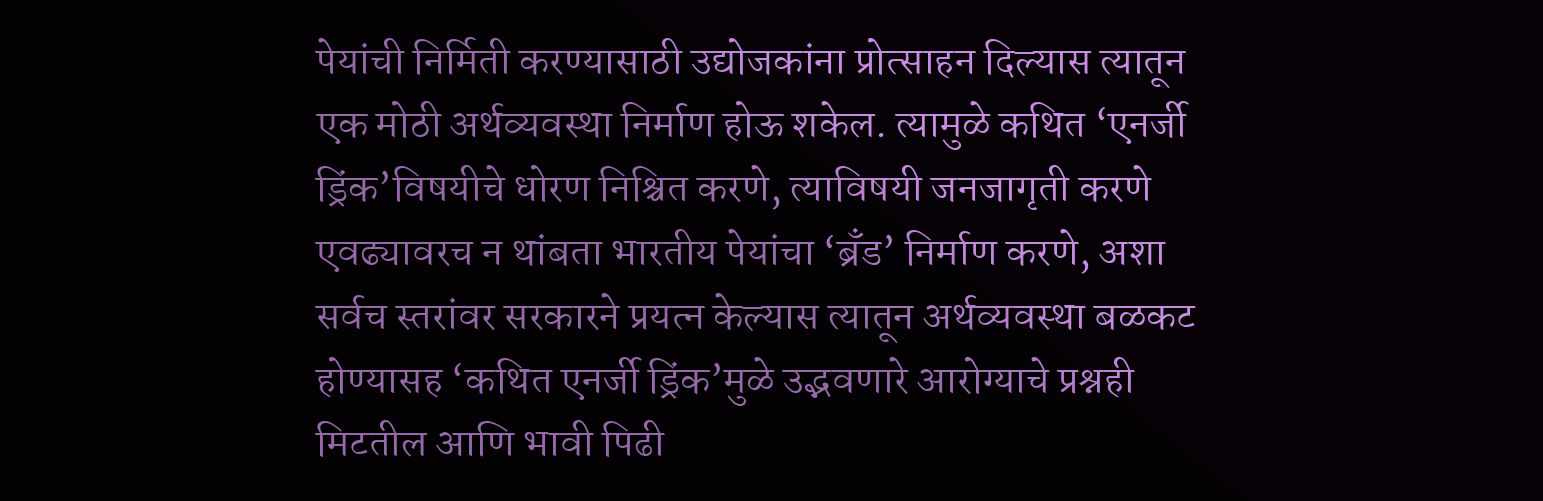पेयांची निर्मिती करण्यासाठी उद्योजकांना प्रोत्साहन दिल्यास त्यातून एक मोठी अर्थव्यवस्था निर्माण होऊ शकेल. त्यामुळे कथित ‘एनर्जी ड्रिंक’विषयीचे धोरण निश्चित करणे, त्याविषयी जनजागृती करणे एवढ्यावरच न थांबता भारतीय पेयांचा ‘ब्रँड’ निर्माण करणे, अशा सर्वच स्तरांवर सरकारने प्रयत्न केल्यास त्यातून अर्थव्यवस्था बळकट होण्यासह ‘कथित एनर्जी ड्रिंक’मुळे उद्भवणारे आरोग्याचे प्रश्नही मिटतील आणि भावी पिढी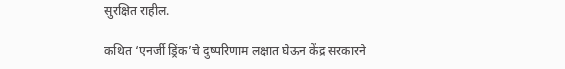सुरक्षित राहील.

कथित ‘एनर्जी ड्रिंक’चे दुष्परिणाम लक्षात घेऊन केंद्र सरकारने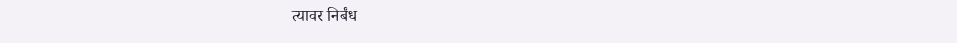त्यावर निर्बंध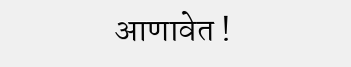आणावेत !